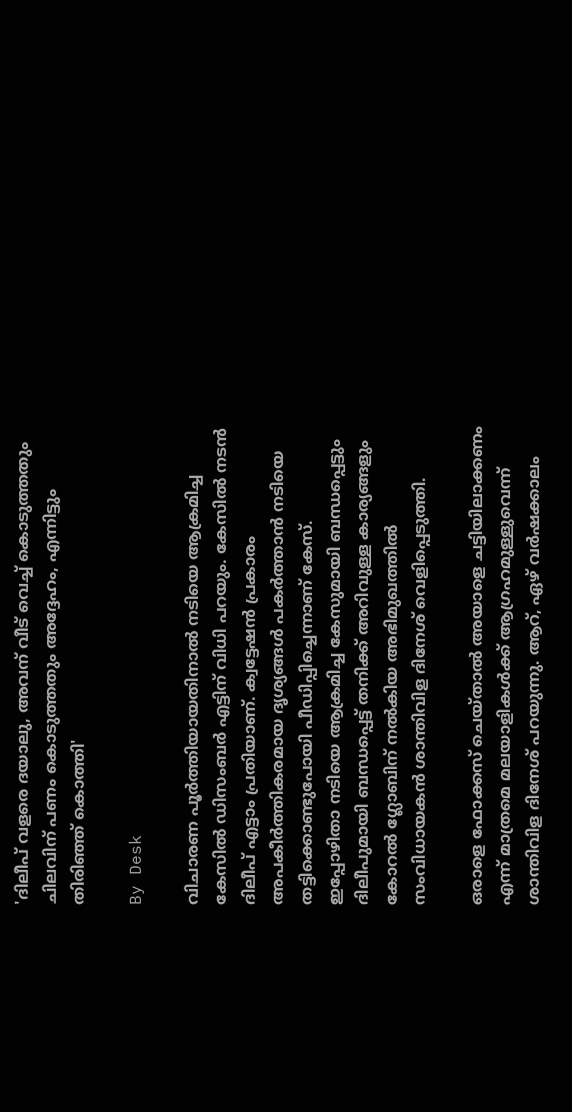'ദിലീപ് വളരെ ദയാലു, അവന് വീട് വെച്ച് കൊടുത്തതും ചിലവിന് പണം കൊടുത്തതും അദ്ദേഹം, എന്നിട്ടും തിരിഞ്ഞ് കൊത്തി'

By Desk

വിചാരണ പൂർത്തിയായതിനാൽ നടിയെ ആക്രമിച്ച കേസിൽ ഡിസംബർ എട്ടിന് വിധി പറയും. കേസിൽ നടൻ ദിലീപ് എട്ടാം പ്രതിയാണ്. ക്വട്ടേഷൻ പ്രകാരം അപകീർത്തികരമായ ദൃശ്യങ്ങൾ പകർത്താൻ നടിയെ തട്ടിക്കൊണ്ടുപോയി പീഡിപ്പിച്ചെന്നാണ് കേസ്. ഇപ്പോഴിതാ നടിയെ ആക്രമിച്ച കേസുമായി ബന്ധപ്പെട്ടും ദിലീപുമായി ബന്ധപ്പെട്ട് തനിക്ക് അറിവുള്ള കാര്യങ്ങളും കോറൽ ഗ്ലോബിന് നൽകിയ അഭിമുഖത്തിൽ സംവിധായകൻ ശാന്തിവിള ദിനേശ് വെളിപ്പെടുത്തി.

ഒരാളെ ഫോക്കസ് ചെയ്താൽ അയാളെ ചട്ടിയിലാക്കണം എന്ന് മാത്രമെ മലയാളികൾക്ക് ആഗ്രഹമുള്ളുവെന്ന് ശാന്തിവിള ദിനേശ് പറയുന്നു. ആറ്, ഏഴ് വർഷക്കാലം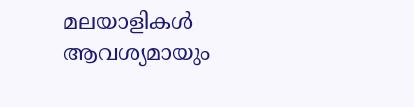മലയാളികൾ ആവശ്യമായും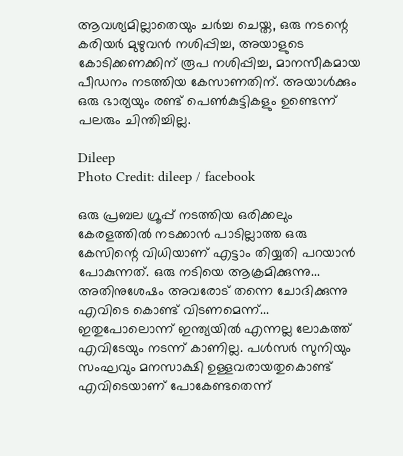ആവശ്യമില്ലാതെയും ചർച്ച ചെയ്ത, ഒരു നടന്റെ കരിയർ മുഴുവൻ നശിപ്പിച്ച, അയാളുടെ കോടിക്കണക്കിന് രൂപ നശിപ്പിച്ച, മാനസീകമായ പീഡനം നടത്തിയ കേസാണതിന്. അയാൾക്കും ഒരു ഭാര്യയും രണ്ട് പെൺകുട്ടികളും ഉണ്ടെന്ന് പലരും ചിന്തിച്ചില്ല.

Dileep
Photo Credit: dileep / facebook

ഒരു പ്രബല ഗ്രൂപ്പ് നടത്തിയ ഒരിക്കലും കേരളത്തിൽ നടക്കാൻ പാടില്ലാത്ത ഒരു കേസിന്റെ വിധിയാണ് എട്ടാം തിയ്യതി പറയാൻ പോകുന്നത്. ഒരു നടിയെ ആക്രമിക്കുന്നു... അതിനുശേഷം അവരോട് തന്നെ ചോദിക്കുന്നു എവിടെ കൊണ്ട് വിടണമെന്ന്... ഇതുപോലൊന്ന് ഇന്ത്യയിൽ എന്നല്ല ലോകത്ത് എവിടേയും നടന്ന് കാണില്ല. പൾസർ സുനിയും സംഘവും മനസാക്ഷി ഉള്ളവരായതുകൊണ്ട് എവിടെയാണ് പോകേണ്ടതെന്ന്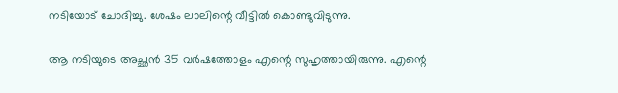നടിയോട് ചോദിച്ചു. ശേഷം ലാലിന്റെ വീട്ടിൽ കൊണ്ടുവിടുന്നു.

ആ നടിയുടെ അച്ഛൻ 35 വർഷത്തോളം എന്റെ സുഹൃത്തായിരുന്നു. എന്റെ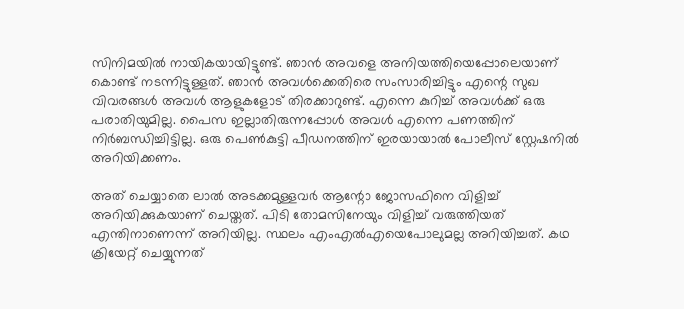സിനിമയിൽ നായികയായിട്ടുണ്ട്. ഞാൻ അവളെ അനിയത്തിയെപ്പോലെയാണ് കൊണ്ട് നടന്നിട്ടുള്ളത്. ഞാൻ അവൾക്കെതിരെ സംസാരിച്ചിട്ടും എന്റെ സുഖ വിവരങ്ങൾ അവൾ ആളുകളോട് തിരക്കാറുണ്ട്. എന്നെ കുറിച്ച് അവൾക്ക് ഒരു പരാതിയുമില്ല. പൈസ ഇല്ലാതിരുന്നപ്പോൾ അവൾ എന്നെ പണത്തിന് നിർബന്ധിച്ചിട്ടില്ല. ഒരു പെൺകുട്ടി പീഡനത്തിന് ഇരയായാൽ പോലീസ് സ്റ്റേഷനിൽ അറിയിക്കണം.

അത് ചെയ്യാതെ ലാൽ അടക്കമുള്ളവർ ആന്റോ ജോസഫിനെ വിളിച്ച് അറിയിക്കുകയാണ് ചെയ്തത്. പിടി തോമസിനേയും വിളിച്ച് വരുത്തിയത് എന്തിനാണെന്ന് അറിയില്ല. സ്ഥലം എംഎൽഎയെപോലുമല്ല അറിയിച്ചത്. കഥ ക്രിയേറ്റ് ചെയ്യുന്നത്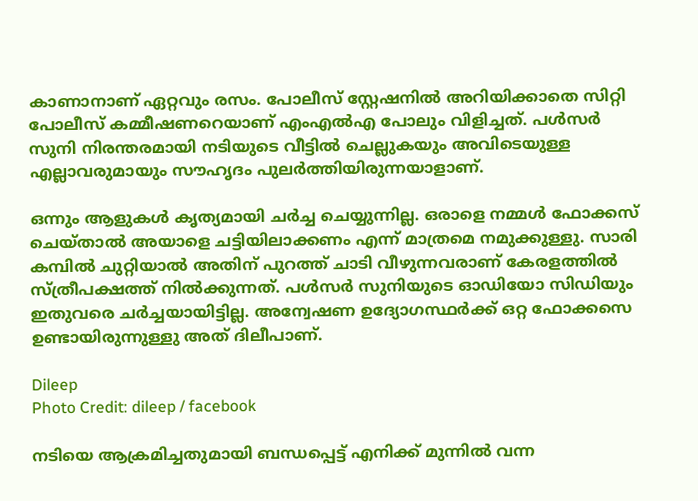കാണാനാണ് ഏറ്റവും രസം. പോലീസ് സ്റ്റേഷനിൽ അറിയിക്കാതെ സിറ്റി പോലീസ് കമ്മീഷണറെയാണ് എംഎൽഎ പോലും വിളിച്ചത്. പൾസർ സുനി നിരന്തരമായി നടിയുടെ വീട്ടിൽ ചെല്ലുകയും അവിടെയുള്ള എല്ലാവരുമായും സൗഹൃദം പുലർത്തിയിരുന്നയാളാണ്.

ഒന്നും ആളുകൾ കൃത്യമായി ചർച്ച ചെയ്യുന്നില്ല. ഒരാളെ നമ്മൾ ഫോക്കസ് ചെയ്താൽ അയാളെ ചട്ടിയിലാക്കണം എന്ന് മാത്രമെ നമുക്കുള്ളു. സാരി കമ്പിൽ ചുറ്റിയാൽ അതിന് പുറത്ത് ചാടി വീഴുന്നവരാണ് കേരളത്തിൽ സ്ത്രീപക്ഷത്ത് നിൽക്കുന്നത്. പൾസർ സുനിയുടെ ഓഡിയോ സിഡിയും ഇതുവരെ ചർച്ചയായിട്ടില്ല. അന്വേഷണ ഉദ്യോഗസ്ഥർക്ക് ഒറ്റ ഫോക്കസെ ഉണ്ടായിരുന്നുള്ളു അത് ദിലീപാണ്.

Dileep
Photo Credit: dileep / facebook

നടിയെ ആക്രമിച്ചതുമായി ബന്ധപ്പെട്ട് എനിക്ക് മുന്നിൽ വന്ന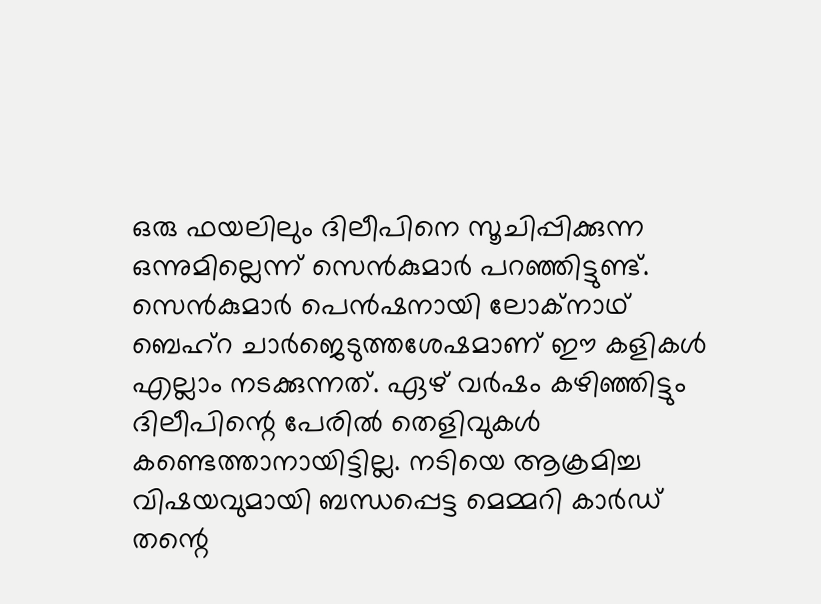ഒരു ഫയലിലും ദിലീപിനെ സൂചിപ്പിക്കുന്ന ഒന്നുമില്ലെന്ന് സെൻകുമാർ പറഞ്ഞിട്ടുണ്ട്. സെൻകുമാർ പെൻഷനായി ലോക്നാഥ് ബെഹ്റ ചാർജെടുത്തശേഷമാണ് ഈ കളികൾ എല്ലാം നടക്കുന്നത്. ഏഴ് വർഷം കഴിഞ്ഞിട്ടും ദിലീപിന്റെ പേരിൽ തെളിവുകൾ കണ്ടെത്താനായിട്ടില്ല. നടിയെ ആക്രമിച്ച വിഷയവുമായി ബന്ധപ്പെട്ട മെമ്മറി കാർഡ് തന്റെ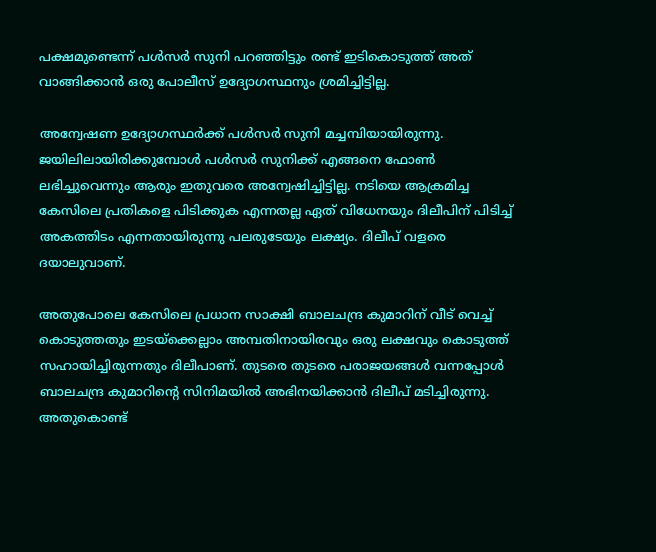പക്ഷമുണ്ടെന്ന് പൾസർ സുനി പറഞ്ഞിട്ടും രണ്ട് ഇടികൊടുത്ത് അത് വാങ്ങിക്കാൻ ഒരു പോലീസ് ഉദ്യോഗസ്ഥനും ശ്രമിച്ചിട്ടില്ല.

അന്വേഷണ ഉദ്യോഗസ്ഥർക്ക് പൾസർ സുനി മച്ചമ്പിയായിരുന്നു. ജയിലിലായിരിക്കുമ്പോൾ പൾസർ സുനിക്ക് എങ്ങനെ ഫോൺ ലഭിച്ചുവെന്നും ആരും ഇതുവരെ അന്വേഷിച്ചിട്ടില്ല. നടിയെ ആക്രമിച്ച കേസിലെ പ്രതികളെ പിടിക്കുക എന്നതല്ല ഏത് വിധേനയും ദിലീപിന് പിടിച്ച് അകത്തിടം എന്നതായിരുന്നു പ‌ലരുടേയും ലക്ഷ്യം. ദിലീപ് വളരെ ദയാലുവാണ്.

അതുപോലെ കേസിലെ പ്രധാന സാക്ഷി ബാലചന്ദ്ര കുമാറിന് വീട് വെച്ച് കൊടുത്തതും ഇടയ്ക്കെല്ലാം അമ്പതിനായിരവും ഒരു ലക്ഷവും കൊടുത്ത് സഹായിച്ചിരുന്നതും ദിലീപാണ്. തുടരെ തുടരെ പരാജയങ്ങൾ‌ വന്നപ്പോൾ ബാലചന്ദ്ര കുമാറിന്റെ സിനിമയിൽ അഭിനയിക്കാൻ ദിലീപ് മടിച്ചിരുന്നു. അതുകൊണ്ട്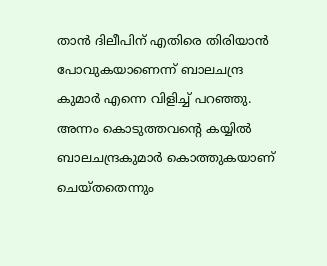താൻ ദിലീപിന് എതിരെ തിരിയാൻ പോവുകയാണെന്ന് ബാലചന്ദ്ര കുമാർ എന്നെ വിളിച്ച് പറഞ്ഞു. അന്നം കൊടുത്തവന്റെ കയ്യിൽ ബാലചന്ദ്രകുമാർ കൊത്തുകയാണ് ചെയ്തതെന്നും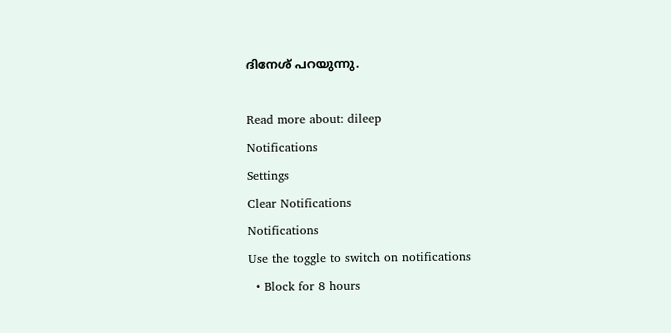ദിനേശ് പറയുന്നു.

Read more about: dileep
Notifications
Settings
Clear Notifications
Notifications
Use the toggle to switch on notifications
  • Block for 8 hours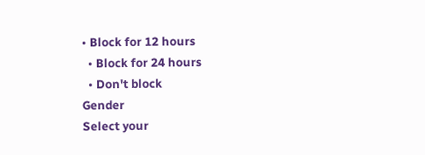• Block for 12 hours
  • Block for 24 hours
  • Don't block
Gender
Select your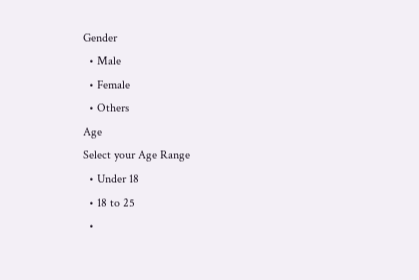Gender
  • Male
  • Female
  • Others
Age
Select your Age Range
  • Under 18
  • 18 to 25
  •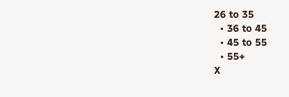26 to 35
  • 36 to 45
  • 45 to 55
  • 55+
X